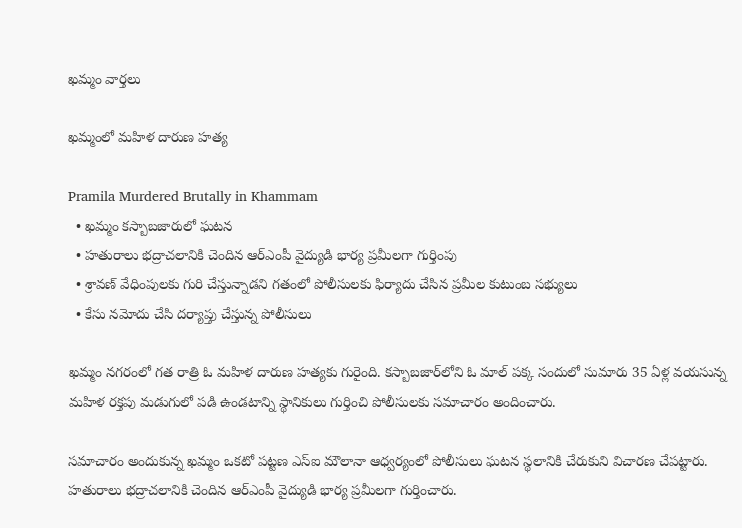ఖమ్మం వార్తలు

ఖమ్మంలో మహిళ దారుణ హత్య

Pramila Murdered Brutally in Khammam
  • ఖమ్మం కస్బాబజారులో ఘటన
  • హతురాలు భద్రాచలానికి చెందిన ఆర్ఎంపీ వైద్యుడి భార్య ప్రమీలగా గుర్తింపు
  • శ్రావణ్ వేధింపులకు గురి చేస్తున్నాడని గతంలో పోలీసులకు ఫిర్యాదు చేసిన ప్రమీల కుటుంబ సభ్యులు
  • కేసు నమోదు చేసి దర్యాప్తు చేస్తున్న పోలీసులు

ఖమ్మం నగరంలో గత రాత్రి ఓ మహిళ దారుణ హత్యకు గురైంది. కస్బాబజార్‌లోని ఓ మాల్‌ పక్క సందులో సుమారు 35 ఏళ్ల వయసున్న మహిళ రక్తపు మడుగులో పడి ఉండటాన్ని స్థానికులు గుర్తించి పోలీసులకు సమాచారం అందించారు.

సమాచారం అందుకున్న ఖమ్మం ఒకటో పట్టణ ఎస్ఐ మౌలానా ఆధ్వర్యంలో పోలీసులు ఘటన స్థలానికి చేరుకుని విచారణ చేపట్టారు. హతురాలు భద్రాచలానికి చెందిన ఆర్‌ఎంపీ వైద్యుడి భార్య ప్రమీలగా గుర్తించారు.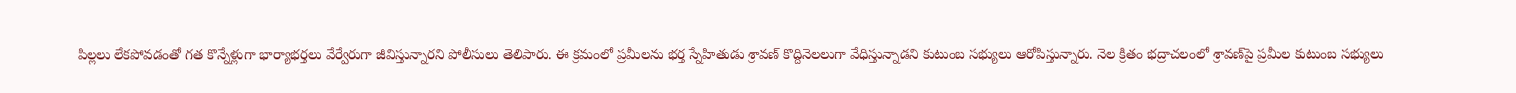పిల్లలు లేకపోవడంతో గత కొన్నేళ్లుగా భార్యాభర్తలు వేర్వేరుగా జీవిస్తున్నారని పోలీసులు తెలిపారు. ఈ క్రమంలో ప్రమీలను భర్త స్నేహితుడు శ్రావణ్‌ కొద్దినెలలుగా వేధిస్తున్నాడని కుటుంబ సభ్యులు ఆరోపిస్తున్నారు. నెల క్రితం భద్రాచలంలో శ్రావణ్‌పై ప్రమీల కుటుంబ సభ్యులు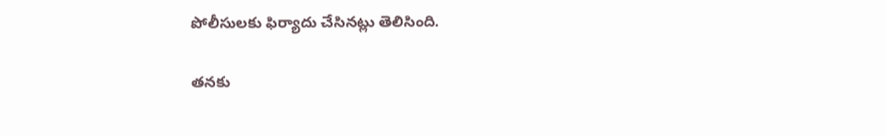పోలీసులకు ఫిర్యాదు చేసినట్లు తెలిసింది.

తనకు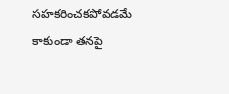సహకరించకపోవడమే కాకుండా తనపై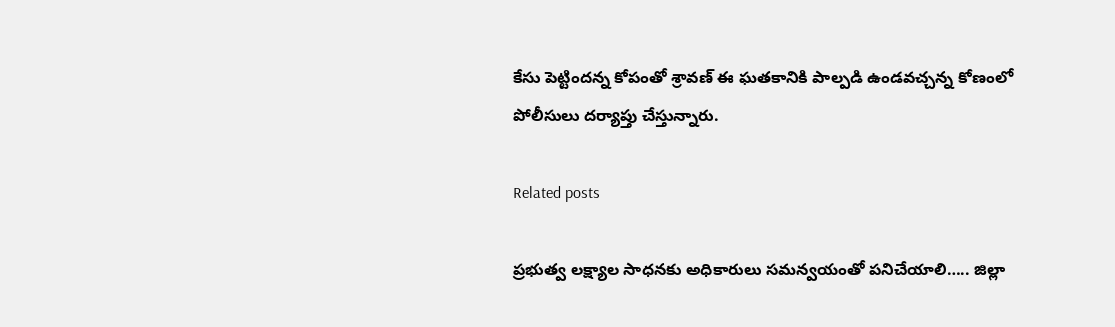కేసు పెట్టిందన్న కోపంతో శ్రావణ్‌ ఈ ఘతకానికి పాల్పడి ఉండవచ్చన్న కోణంలో పోలీసులు దర్యాప్తు చేస్తున్నారు.

Related posts

ప్రభుత్వ లక్ష్యాల సాధనకు అధికారులు సమన్వయంతో పనిచేయాలి….. జిల్లా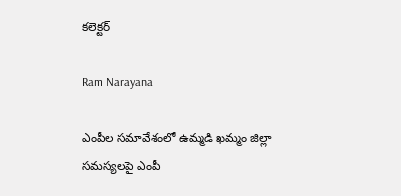కలెక్టర్

Ram Narayana

ఎంపీల సమావేశంలో ఉమ్మడి ఖమ్మం జిల్లా సమస్యలపై ఎంపీ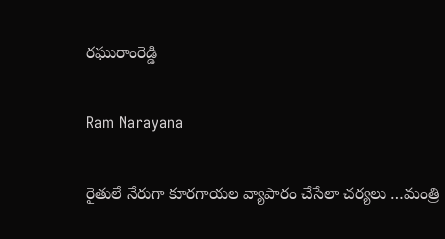రఘురాంరెడ్డి

Ram Narayana

రైతులే నేరుగా కూరగాయల వ్యాపారం చేసేలా చర్యలు …మంత్రి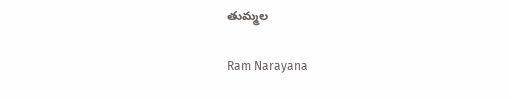తుమ్మల

Ram Narayana